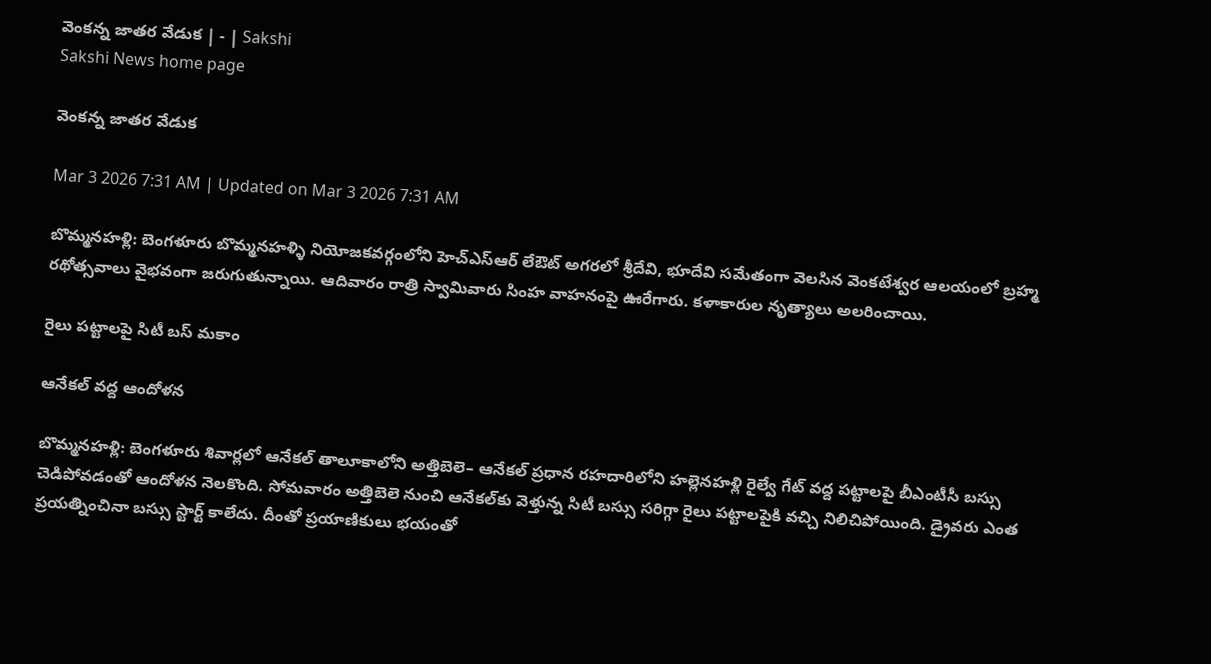వెంకన్న జాతర వేడుక | - | Sakshi
Sakshi News home page

వెంకన్న జాతర వేడుక

Mar 3 2026 7:31 AM | Updated on Mar 3 2026 7:31 AM

బొమ్మనహళ్లి: బెంగళూరు బొమ్మనహళ్ళి నియోజకవర్గంలోని హెచ్‌ఎస్‌ఆర్‌ లేఔట్‌ అగరలో శ్రీదేవి, భూదేవి సమేతంగా వెలసిన వెంకటేశ్వర ఆలయంలో బ్రహ్మ రథోత్సవాలు వైభవంగా జరుగుతున్నాయి. ఆదివారం రాత్రి స్వామివారు సింహ వాహనంపై ఊరేగారు. కళాకారుల నృత్యాలు అలరించాయి.

రైలు పట్టాలపై సిటీ బస్‌ మకాం

ఆనేకల్‌ వద్ద ఆందోళన

బొమ్మనహళ్లి: బెంగళూరు శివార్లలో ఆనేకల్‌ తాలూకాలోని అత్తిబెలె– ఆనేకల్‌ ప్రధాన రహదారిలోని హల్లెనహళ్లి రైల్వే గేట్‌ వద్ద పట్టాలపై బీఎంటీసీ బస్సు చెడిపోవడంతో ఆందోళన నెలకొంది. సోమవారం అత్తిబెలె నుంచి ఆనేకల్‌కు వెళ్తున్న సిటీ బస్సు సరిగ్గా రైలు పట్టాలపైకి వచ్చి నిలిచిపోయింది. డ్రైవరు ఎంత ప్రయత్నించినా బస్సు స్టార్ట్‌ కాలేదు. దీంతో ప్రయాణికులు భయంతో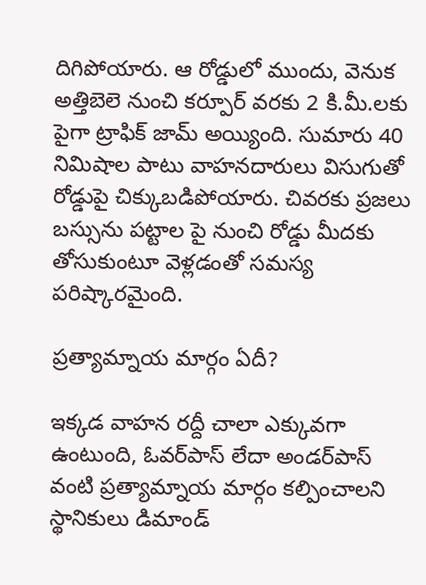దిగిపోయారు. ఆ రోడ్డులో ముందు, వెనుక అత్తిబెలె నుంచి కర్పూర్‌ వరకు 2 కి.మీ.లకు పైగా ట్రాఫిక్‌ జామ్‌ అయ్యింది. సుమారు 40 నిమిషాల పాటు వాహనదారులు విసుగుతో రోడ్డుపై చిక్కుబడిపోయారు. చివరకు ప్రజలు బస్సును పట్టాల పై నుంచి రోడ్డు మీదకు తోసుకుంటూ వెళ్లడంతో సమస్య పరిష్కారమైంది.

ప్రత్యామ్నాయ మార్గం ఏదీ?

ఇక్కడ వాహన రద్దీ చాలా ఎక్కువగా ఉంటుంది, ఓవర్‌పాస్‌ లేదా అండర్‌పాస్‌ వంటి ప్రత్యామ్నాయ మార్గం కల్పించాలని స్థానికులు డిమాండ్‌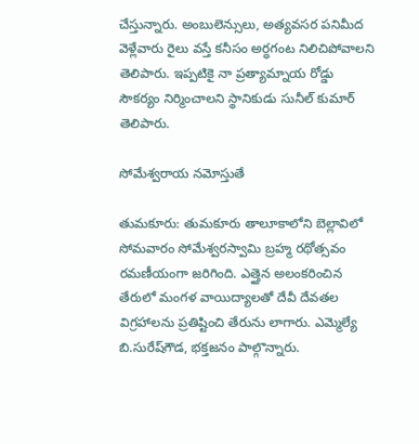చేస్తున్నారు. అంబులెన్సులు, అత్యవసర పనిమీద వెళ్లేవారు రైలు వస్తే కనీసం అర్ధగంట నిలిచిపోవాలని తెలిపారు. ఇప్పటికై నా ప్రత్యామ్నాయ రోడ్డు సౌకర్యం నిర్మించాలని స్థానికుడు సునీల్‌ కుమార్‌ తెలిపారు.

సోమేశ్వరాయ నమోస్తుతే

తుమకూరు: తుమకూరు తాలూకాలోని బెల్లావిలో సోమవారం సోమేశ్వరస్వామి బ్రహ్మ రథోత్సవం రమణీయంగా జరిగింది. ఎత్తైన అలంకరించిన తేరులో మంగళ వాయిద్యాలతో దేవీ దేవతల విగ్రహాలను ప్రతిష్టించి తేరును లాగారు. ఎమ్మెల్యే బి.సురేష్‌గౌడ, భక్తజనం పాల్గొన్నారు.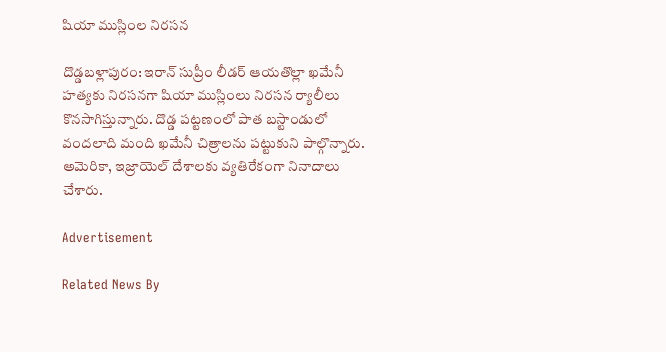షియా ముస్లింల నిరసన

దొడ్డబళ్లాపురం: ఇరాన్‌ సుప్రీం లీడర్‌ ఆయతొల్లా ఖమేనీ హత్యకు నిరసనగా షియా ముస్లింలు నిరసన ర్యాలీలు కొనసాగిస్తున్నారు. దొడ్డ పట్టణంలో పాత బస్టాండులో వందలాది మంది ఖమేనీ చిత్రాలను పట్టుకుని పాల్గొన్నారు. అమెరికా, ఇజ్రాయెల్‌ దేశాలకు వ్యతిరేకంగా నినాదాలు చేశారు.

Advertisement

Related News By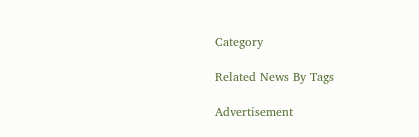Category

Related News By Tags

Advertisement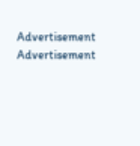Advertisement
Advertisement